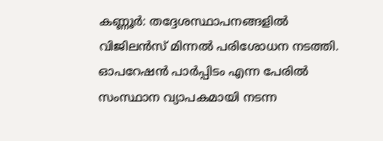കണ്ണൂർ: തദ്ദേശസ്ഥാപനങ്ങളിൽ വിജിലൻസ് മിന്നൽ പരിശോധന നടത്തി. ഓപറേഷൻ പാർപ്പിടം എന്ന പേരിൽ സംസ്ഥാന വ്യാപകമായി നടന്ന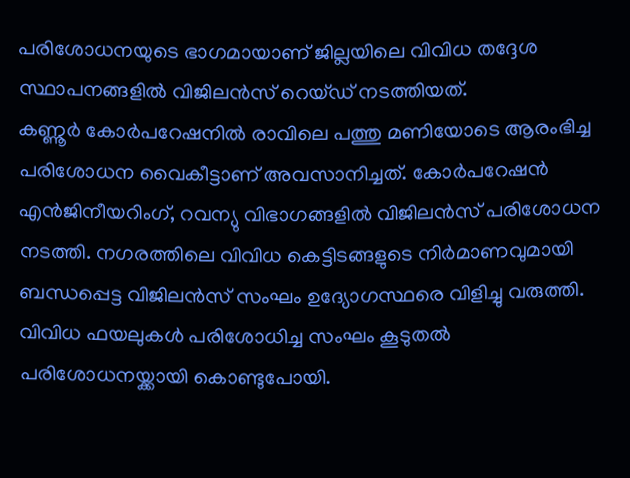പരിശോധനയുടെ ഭാഗമായാണ് ജില്ലയിലെ വിവിധ തദ്ദേശ സ്ഥാപനങ്ങളിൽ വിജിലൻസ് റെയ്ഡ് നടത്തിയത്.
കണ്ണൂർ കോർപറേഷനിൽ രാവിലെ പത്തു മണിയോടെ ആരംഭിച്ച പരിശോധന വൈകീട്ടാണ് അവസാനിച്ചത്. കോർപറേഷൻ എൻജിനീയറിംഗ്, റവന്യു വിഭാഗങ്ങളിൽ വിജിലൻസ് പരിശോധന നടത്തി. നഗരത്തിലെ വിവിധ കെട്ടിടങ്ങളുടെ നിർമാണവുമായി ബന്ധപ്പെട്ട വിജിലൻസ് സംഘം ഉദ്യോഗസ്ഥരെ വിളിച്ചു വരുത്തി. വിവിധ ഫയലുകൾ പരിശോധിച്ച സംഘം കൂടുതൽ പരിശോധനയ്ക്കായി കൊണ്ടുപോയി.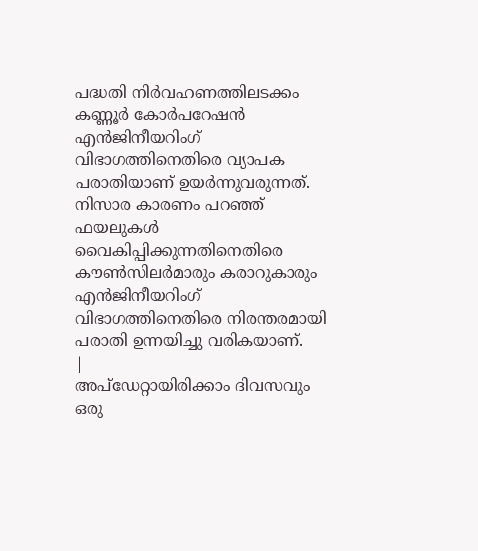പദ്ധതി നിർവഹണത്തിലടക്കം കണ്ണൂർ കോർപറേഷൻ എൻജിനീയറിംഗ് വിഭാഗത്തിനെതിരെ വ്യാപക പരാതിയാണ് ഉയർന്നുവരുന്നത്. നിസാര കാരണം പറഞ്ഞ് ഫയലുകൾ വൈകിപ്പിക്കുന്നതിനെതിരെ കൗൺസിലർമാരും കരാറുകാരും എൻജിനീയറിംഗ് വിഭാഗത്തിനെതിരെ നിരന്തരമായി പരാതി ഉന്നയിച്ചു വരികയാണ്.
|
അപ്ഡേറ്റായിരിക്കാം ദിവസവും
ഒരു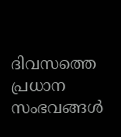ദിവസത്തെ പ്രധാന സംഭവങ്ങൾ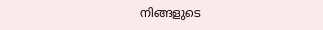നിങ്ങളുടെ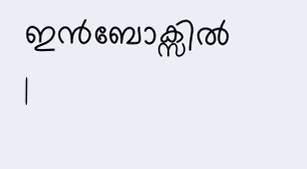ഇൻബോക്സിൽ |